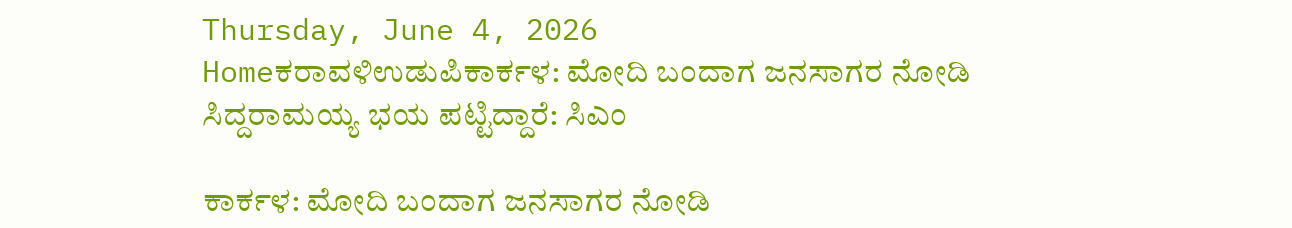Thursday, June 4, 2026
Homeಕರಾವಳಿಉಡುಪಿಕಾರ್ಕಳ: ಮೋದಿ ಬಂದಾಗ ಜನಸಾಗರ ನೋಡಿ ಸಿದ್ದರಾಮಯ್ಯ ಭಯ ಪಟ್ಟಿದ್ದಾರೆ: ಸಿಎಂ

ಕಾರ್ಕಳ: ಮೋದಿ ಬಂದಾಗ ಜನಸಾಗರ ನೋಡಿ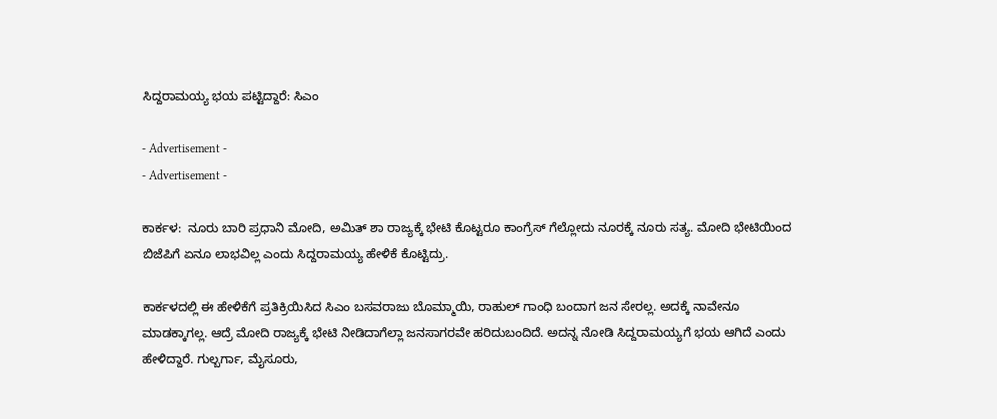ಸಿದ್ದರಾಮಯ್ಯ ಭಯ ಪಟ್ಟಿದ್ದಾರೆ: ಸಿಎಂ

- Advertisement -
- Advertisement -

ಕಾರ್ಕಳ:  ನೂರು ಬಾರಿ ಪ್ರಧಾನಿ ಮೋದಿ, ಅಮಿತ್‌ ಶಾ ರಾಜ್ಯಕ್ಕೆ ಭೇಟಿ ಕೊಟ್ಟರೂ ಕಾಂಗ್ರೆಸ್‌ ಗೆಲ್ಲೋದು ನೂರಕ್ಕೆ ನೂರು ಸತ್ಯ. ಮೋದಿ ಭೇಟಿಯಿಂದ ಬಿಜೆಪಿಗೆ ಏನೂ ಲಾಭವಿಲ್ಲ ಎಂದು ಸಿದ್ದರಾಮಯ್ಯ ಹೇಳಿಕೆ ಕೊಟ್ಟಿದ್ರು.

ಕಾರ್ಕಳದಲ್ಲಿ ಈ ಹೇಳಿಕೆಗೆ ಪ್ರತಿಕ್ರಿಯಿಸಿದ ಸಿಎಂ ಬಸವರಾಜು ಬೊಮ್ಮಾಯಿ, ರಾಹುಲ್‌ ಗಾಂಧಿ ಬಂದಾಗ ಜನ ಸೇರಲ್ಲ. ಅದಕ್ಕೆ ನಾವೇನೂ ಮಾಡಕ್ಕಾಗಲ್ಲ. ಆದ್ರೆ ಮೋದಿ ರಾಜ್ಯಕ್ಕೆ ಭೇಟಿ ನೀಡಿದಾಗೆಲ್ಲಾ ಜನಸಾಗರವೇ ಹರಿದುಬಂದಿದೆ. ಅದನ್ನ ನೋಡಿ ಸಿದ್ದರಾಮಯ್ಯಗೆ ಭಯ ಆಗಿದೆ ಎಂದು ಹೇಳಿದ್ದಾರೆ. ಗುಲ್ಬರ್ಗಾ, ಮೈಸೂರು,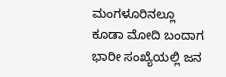ಮಂಗಳೂರಿನಲ್ಲೂ ಕೂಡಾ ಮೋದಿ ಬಂದಾಗ ಭಾರೀ ಸಂಖ್ಯೆಯಲ್ಲಿ ಜನ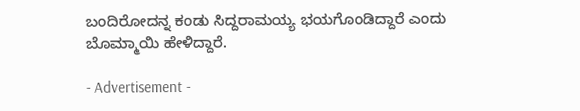ಬಂದಿರೋದನ್ನ ಕಂಡು ಸಿದ್ದರಾಮಯ್ಯ ಭಯಗೊಂಡಿದ್ದಾರೆ ಎಂದು ಬೊಮ್ಮಾಯಿ ಹೇಳಿದ್ದಾರೆ.

- Advertisement -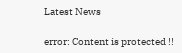Latest News

error: Content is protected !!